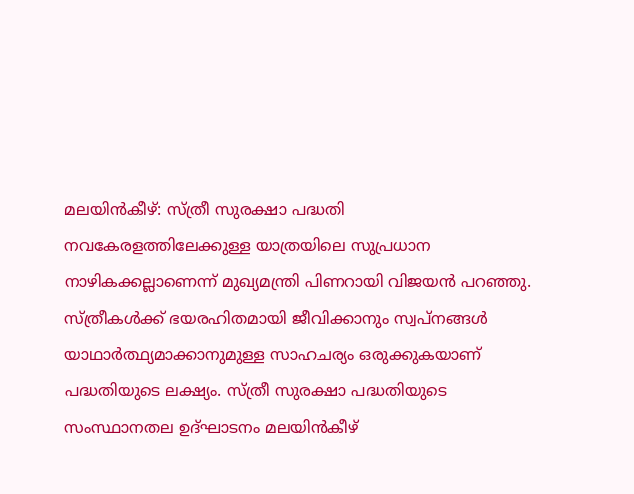മലയിൻകീഴ്: സ്ത്രീ സുരക്ഷാ പദ്ധതി നവകേരളത്തിലേക്കുള്ള യാത്രയിലെ സുപ്രധാന നാഴികക്കല്ലാണെന്ന് മുഖ്യമന്ത്രി പിണറായി വിജയൻ പറഞ്ഞു. സ്ത്രീകൾക്ക് ഭയരഹിതമായി ജീവിക്കാനും സ്വപ്നങ്ങൾ യാഥാർത്ഥ്യമാക്കാനുമുള്ള സാഹചര്യം ഒരുക്കുകയാണ് പദ്ധതിയുടെ ലക്ഷ്യം. സ്ത്രീ സുരക്ഷാ പദ്ധതിയുടെ സംസ്ഥാനതല ഉദ്ഘാടനം മലയിൻകീഴ്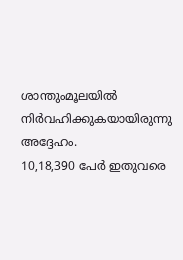ശാന്തുംമൂലയിൽ നിർവഹിക്കുകയായിരുന്നു അദ്ദേഹം.
10,18,390 പേർ ഇതുവരെ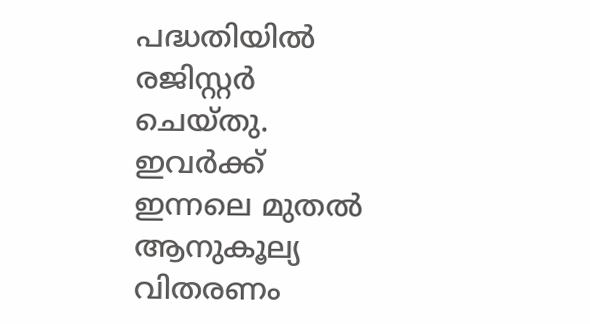പദ്ധതിയിൽ രജിസ്റ്റർ ചെയ്തു. ഇവർക്ക് ഇന്നലെ മുതൽ ആനുകൂല്യ വിതരണം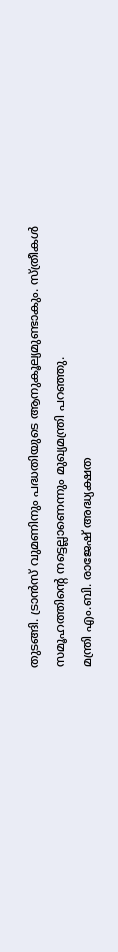തുടങ്ങി. ട്രാൻസ് വുമണിനും പദ്ധതിയുടെ ആനുകൂല്യമുണ്ടാകും. സ്ത്രീകൾ സമൂഹത്തിന്റെ നട്ടെല്ലാണെന്നും മുഖ്യമന്ത്രി പറഞ്ഞു.
മന്ത്രി എം.ബി. രാജേഷ് അദ്ധ്യക്ഷത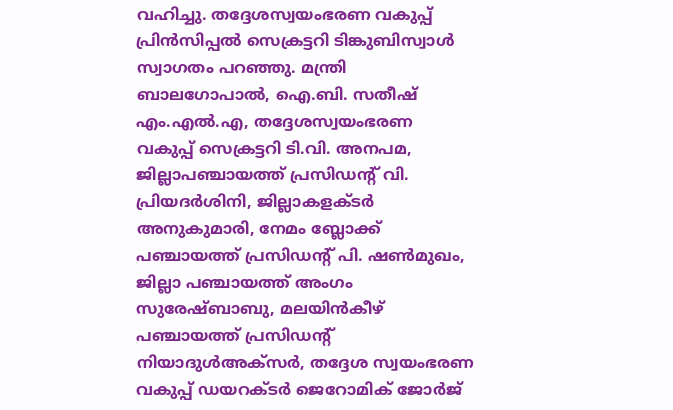വഹിച്ചു. തദ്ദേശസ്വയംഭരണ വകുപ്പ് പ്രിൻസിപ്പൽ സെക്രട്ടറി ടിങ്കുബിസ്വാൾ സ്വാഗതം പറഞ്ഞു. മന്ത്രി ബാലഗോപാൽ, ഐ.ബി. സതീഷ് എം.എൽ.എ, തദ്ദേശസ്വയംഭരണ വകുപ്പ് സെക്രട്ടറി ടി.വി. അനപമ, ജില്ലാപഞ്ചായത്ത് പ്രസിഡന്റ് വി. പ്രിയദർശിനി, ജില്ലാകളക്ടർ അനുകുമാരി, നേമം ബ്ലോക്ക് പഞ്ചായത്ത് പ്രസിഡന്റ് പി. ഷൺമുഖം, ജില്ലാ പഞ്ചായത്ത് അംഗം സുരേഷ്ബാബു, മലയിൻകീഴ് പഞ്ചായത്ത് പ്രസിഡന്റ് നിയാദുൾഅക്സർ, തദ്ദേശ സ്വയംഭരണ വകുപ്പ് ഡയറക്ടർ ജെറോമിക് ജോർജ്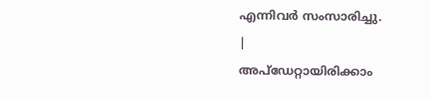എന്നിവർ സംസാരിച്ചു.
|
അപ്ഡേറ്റായിരിക്കാം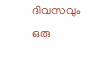ദിവസവും
ഒരു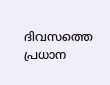ദിവസത്തെ പ്രധാന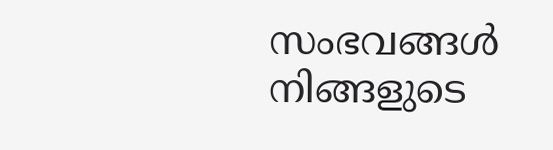സംഭവങ്ങൾ നിങ്ങളുടെ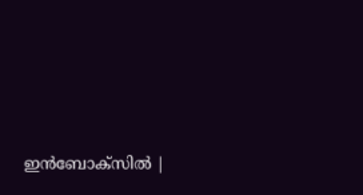ഇൻബോക്സിൽ |